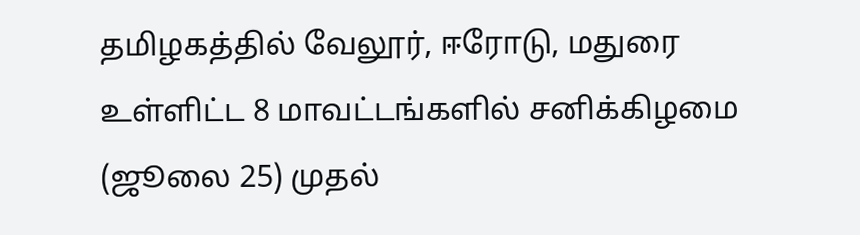தமிழகத்தில் வேலூர், ஈரோடு, மதுரை உள்ளிட்ட 8 மாவட்டங்களில் சனிக்கிழமை (ஜூலை 25) முதல்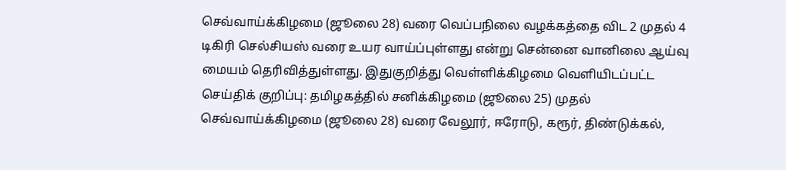செவ்வாய்க்கிழமை (ஜூலை 28) வரை வெப்பநிலை வழக்கத்தை விட 2 முதல் 4 டிகிரி செல்சியஸ் வரை உயர வாய்ப்புள்ளது என்று சென்னை வானிலை ஆய்வு மையம் தெரிவித்துள்ளது. இதுகுறித்து வெள்ளிக்கிழமை வெளியிடப்பட்ட செய்திக் குறிப்பு: தமிழகத்தில் சனிக்கிழமை (ஜூலை 25) முதல் செவ்வாய்க்கிழமை (ஜூலை 28) வரை வேலூர், ஈரோடு, கரூர், திண்டுக்கல்,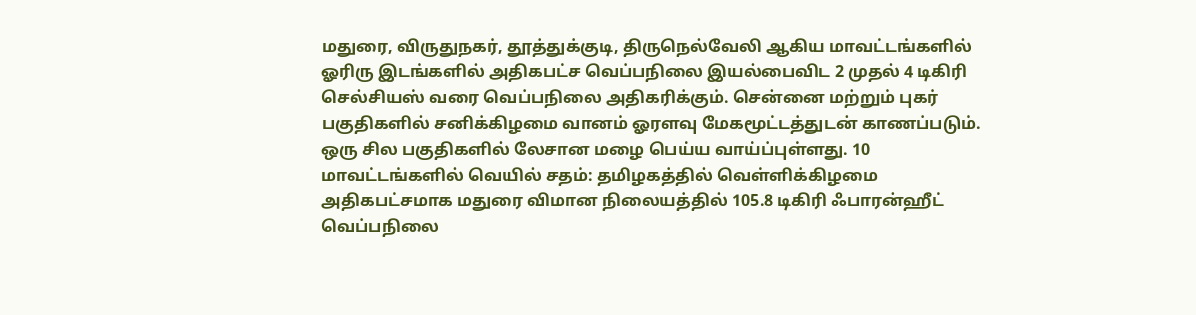மதுரை, விருதுநகர், தூத்துக்குடி, திருநெல்வேலி ஆகிய மாவட்டங்களில் ஓரிரு இடங்களில் அதிகபட்ச வெப்பநிலை இயல்பைவிட 2 முதல் 4 டிகிரி செல்சியஸ் வரை வெப்பநிலை அதிகரிக்கும். சென்னை மற்றும் புகர் பகுதிகளில் சனிக்கிழமை வானம் ஓரளவு மேகமூட்டத்துடன் காணப்படும். ஒரு சில பகுதிகளில் லேசான மழை பெய்ய வாய்ப்புள்ளது. 10 மாவட்டங்களில் வெயில் சதம்: தமிழகத்தில் வெள்ளிக்கிழமை அதிகபட்சமாக மதுரை விமான நிலையத்தில் 105.8 டிகிரி ஃபாரன்ஹீட் வெப்பநிலை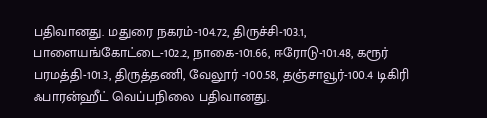பதிவானது. மதுரை நகரம்-104.72, திருச்சி-103.1, பாளையங்கோட்டை-102.2, நாகை-101.66, ஈரோடு-101.48, கரூர் பரமத்தி-101.3, திருத்தணி, வேலூர் -100.58, தஞ்சாவூர்-100.4 டிகிரி ஃபாரன்ஹீட் வெப்பநிலை பதிவானது.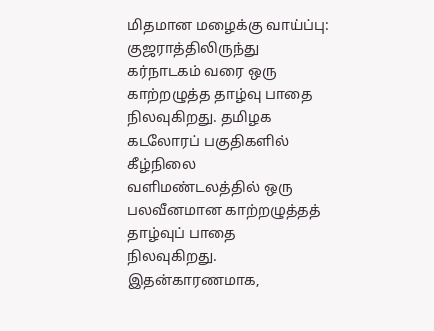மிதமான மழைக்கு வாய்ப்பு: குஜராத்திலிருந்து கர்நாடகம் வரை ஒரு காற்றழுத்த தாழ்வு பாதை நிலவுகிறது. தமிழக கடலோரப் பகுதிகளில் கீழ்நிலை வளிமண்டலத்தில் ஒரு பலவீனமான காற்றழுத்தத் தாழ்வுப் பாதை நிலவுகிறது. இதன்காரணமாக,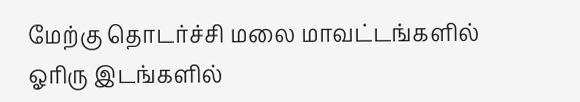மேற்கு தொடர்ச்சி மலை மாவட்டங்களில் ஓரிரு இடங்களில்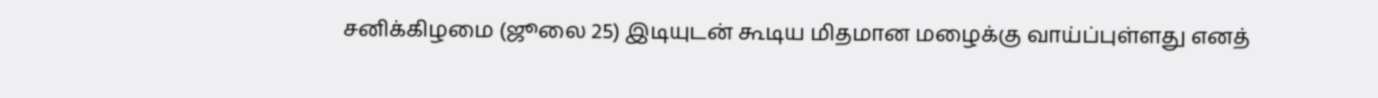சனிக்கிழமை (ஜூலை 25) இடியுடன் கூடிய மிதமான மழைக்கு வாய்ப்புள்ளது எனத்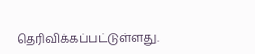தெரிவிக்கப்பட்டுள்ளது.